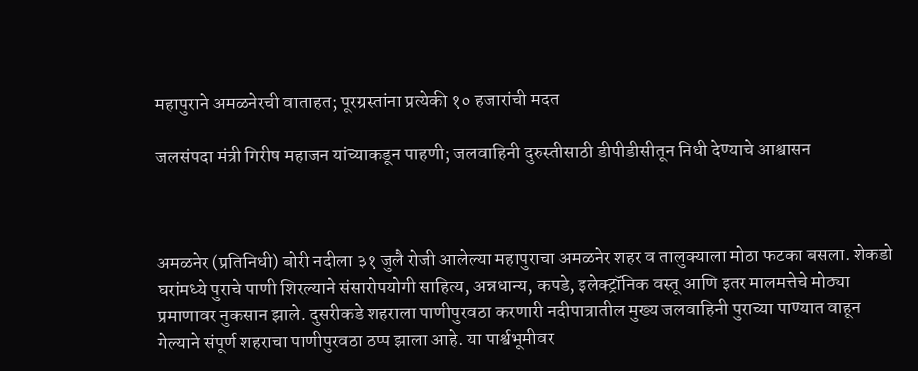महापुराने अमळनेरची वाताहत; पूरग्रस्तांना प्रत्येकी १० हजारांची मदत

जलसंपदा मंत्री गिरीष महाजन यांच्याकडून पाहणी; जलवाहिनी दुरुस्तीसाठी डीपीडीसीतून निधी देण्याचे आश्वासन



अमळनेर (प्रतिनिधी) बोरी नदीला ३१ जुलै रोजी आलेल्या महापुराचा अमळनेर शहर व तालुक्याला मोठा फटका बसला. शेकडो घरांमध्ये पुराचे पाणी शिरल्याने संसारोपयोगी साहित्य, अन्नधान्य, कपडे, इलेक्ट्रॉनिक वस्तू आणि इतर मालमत्तेचे मोठ्या प्रमाणावर नुकसान झाले. दुसरीकडे शहराला पाणीपुरवठा करणारी नदीपात्रातील मुख्य जलवाहिनी पुराच्या पाण्यात वाहून गेल्याने संपूर्ण शहराचा पाणीपुरवठा ठप्प झाला आहे. या पार्श्वभूमीवर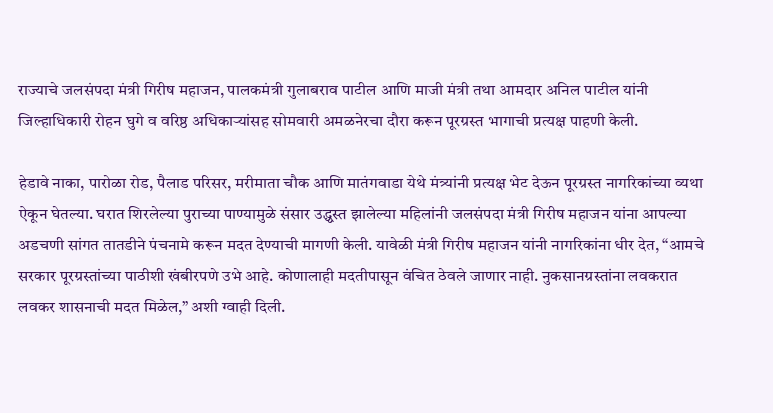राज्याचे जलसंपदा मंत्री गिरीष महाजन, पालकमंत्री गुलाबराव पाटील आणि माजी मंत्री तथा आमदार अनिल पाटील यांनी जिल्हाधिकारी रोहन घुगे व वरिष्ठ अधिकाऱ्यांसह सोमवारी अमळनेरचा दौरा करून पूरग्रस्त भागाची प्रत्यक्ष पाहणी केली.

हेडावे नाका, पारोळा रोड, पैलाड परिसर, मरीमाता चौक आणि मातंगवाडा येथे मंत्र्यांनी प्रत्यक्ष भेट देऊन पूरग्रस्त नागरिकांच्या व्यथा ऐकून घेतल्या. घरात शिरलेल्या पुराच्या पाण्यामुळे संसार उद्ध्वस्त झालेल्या महिलांनी जलसंपदा मंत्री गिरीष महाजन यांना आपल्या अडचणी सांगत तातडीने पंचनामे करून मदत देण्याची मागणी केली. यावेळी मंत्री गिरीष महाजन यांनी नागरिकांना धीर देत, “आमचे सरकार पूरग्रस्तांच्या पाठीशी खंबीरपणे उभे आहे. कोणालाही मदतीपासून वंचित ठेवले जाणार नाही. नुकसानग्रस्तांना लवकरात लवकर शासनाची मदत मिळेल,” अशी ग्वाही दिली.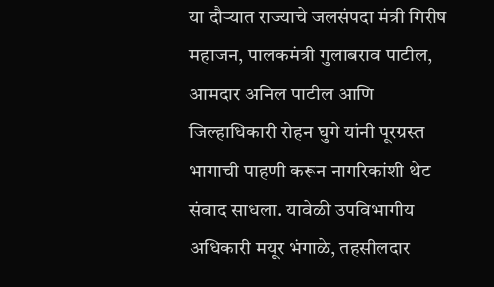या दौऱ्यात राज्याचे जलसंपदा मंत्री गिरीष महाजन, पालकमंत्री गुलाबराव पाटील, आमदार अनिल पाटील आणि जिल्हाधिकारी रोहन घुगे यांनी पूरग्रस्त भागाची पाहणी करून नागरिकांशी थेट संवाद साधला. यावेळी उपविभागीय अधिकारी मयूर भंगाळे, तहसीलदार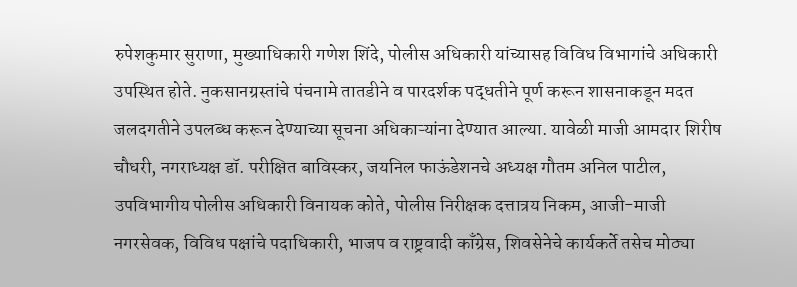रुपेशकुमार सुराणा, मुख्याधिकारी गणेश शिंदे, पोलीस अधिकारी यांच्यासह विविध विभागांचे अधिकारी उपस्थित होते. नुकसानग्रस्तांचे पंचनामे तातडीने व पारदर्शक पद्धतीने पूर्ण करून शासनाकडून मदत जलदगतीने उपलब्ध करून देण्याच्या सूचना अधिकाऱ्यांना देण्यात आल्या. यावेळी माजी आमदार शिरीष चौधरी, नगराध्यक्ष डॉ. परीक्षित बाविस्कर, जयनिल फाऊंडेशनचे अध्यक्ष गौतम अनिल पाटील, उपविभागीय पोलीस अधिकारी विनायक कोते, पोलीस निरीक्षक दत्तात्रय निकम, आजी-माजी नगरसेवक, विविध पक्षांचे पदाधिकारी, भाजप व राष्ट्रवादी काँग्रेस, शिवसेनेचे कार्यकर्ते तसेच मोठ्या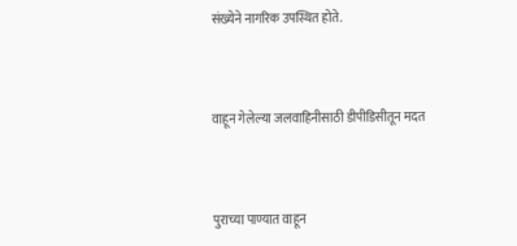संख्येने नागरिक उपस्थित होते.



वाहून गेलेल्या जलवाहिनीसाठी डीपीडिसीतून मदत



पुराच्या पाण्यात वाहून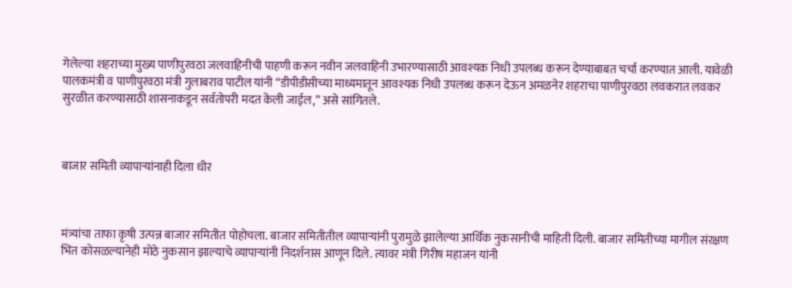गेलेल्या शहराच्या मुख्य पाणीपुरवठा जलवाहिनीची पाहणी करून नवीन जलवाहिनी उभारण्यासाठी आवश्यक निधी उपलब्ध करून देण्याबाबत चर्चा करण्यात आली. यावेळी पालकमंत्री व पाणीपुरवठा मंत्री गुलाबराव पाटील यांनी “डीपीडीसीच्या माध्यमातून आवश्यक निधी उपलब्ध करून देऊन अमळनेर शहराचा पाणीपुरवठा लवकरात लवकर सुरळीत करण्यासाठी शासनाकडून सर्वतोपरी मदत केली जाईल,” असे सांगितले.



बाजार समिती व्यापाऱ्यांनाही दिला धीर



मंत्र्यांचा ताफा कृषी उत्पन्न बाजार समितीत पोहोचला. बाजार समितीतील व्यापाऱ्यांनी पुरामुळे झालेल्या आर्थिक नुकसानीची माहिती दिली. बाजार समितीच्या मागील संरक्षण भिंत कोसळल्यानेही मोठे नुकसान झाल्याचे व्यापाऱ्यांनी निदर्शनास आणून दिले. त्यावर मंत्री गिरीष महाजन यांनी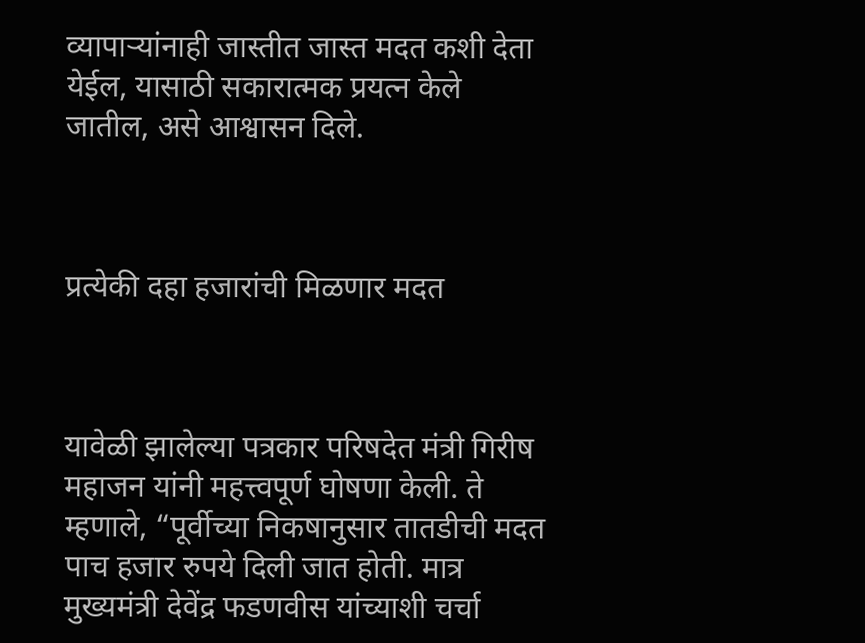व्यापाऱ्यांनाही जास्तीत जास्त मदत कशी देता येईल, यासाठी सकारात्मक प्रयत्न केले जातील, असे आश्वासन दिले.



प्रत्येकी दहा हजारांची मिळणार मदत



यावेळी झालेल्या पत्रकार परिषदेत मंत्री गिरीष महाजन यांनी महत्त्वपूर्ण घोषणा केली. ते म्हणाले, “पूर्वीच्या निकषानुसार तातडीची मदत पाच हजार रुपये दिली जात होती. मात्र मुख्यमंत्री देवेंद्र फडणवीस यांच्याशी चर्चा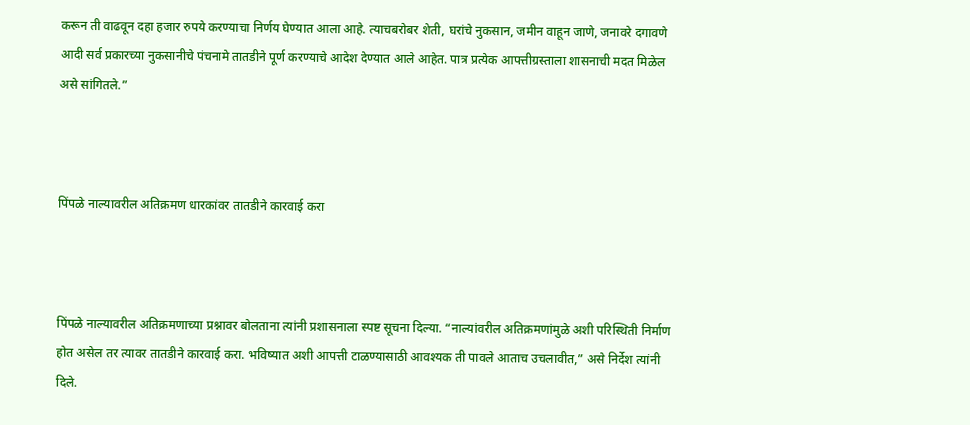करून ती वाढवून दहा हजार रुपये करण्याचा निर्णय घेण्यात आला आहे. त्याचबरोबर शेती, घरांचे नुकसान, जमीन वाहून जाणे, जनावरे दगावणे आदी सर्व प्रकारच्या नुकसानीचे पंचनामे तातडीने पूर्ण करण्याचे आदेश देण्यात आले आहेत. पात्र प्रत्येक आपत्तीग्रस्ताला शासनाची मदत मिळेल असे सांगितले.”



पिंपळे नाल्यावरील अतिक्रमण धारकांवर तातडीने कारवाई करा



पिंपळे नाल्यावरील अतिक्रमणाच्या प्रश्नावर बोलताना त्यांनी प्रशासनाला स्पष्ट सूचना दिल्या. “नाल्यांवरील अतिक्रमणांमुळे अशी परिस्थिती निर्माण होत असेल तर त्यावर तातडीने कारवाई करा. भविष्यात अशी आपत्ती टाळण्यासाठी आवश्यक ती पावले आताच उचलावीत,” असे निर्देश त्यांनी दिले.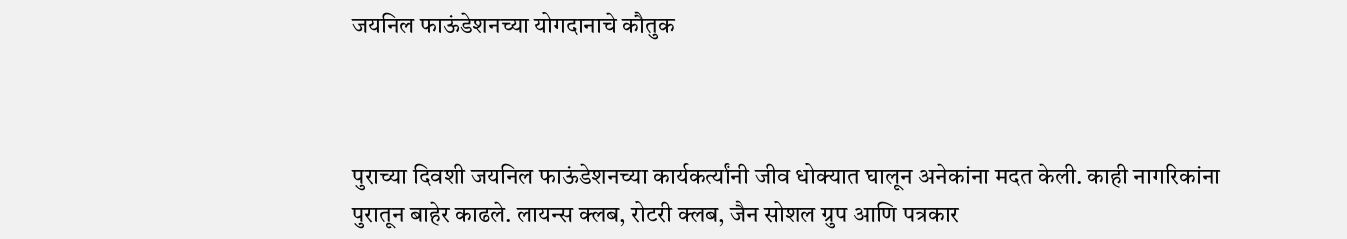जयनिल फाऊंडेशनच्या योगदानाचे कौतुक



पुराच्या दिवशी जयनिल फाऊंडेशनच्या कार्यकर्त्यांनी जीव धोक्यात घालून अनेकांना मदत केली. काही नागरिकांना पुरातून बाहेर काढले. लायन्स क्लब, रोटरी क्लब, जैन सोशल ग्रुप आणि पत्रकार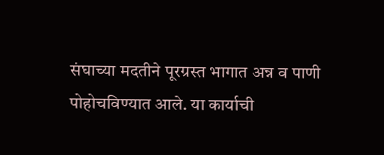संघाच्या मदतीने पूरग्रस्त भागात अन्न व पाणी पोहोचविण्यात आले. या कार्याची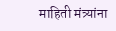माहिती मंत्र्यांना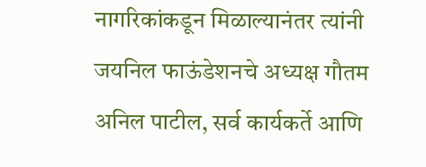नागरिकांकडून मिळाल्यानंतर त्यांनी जयनिल फाऊंडेशनचे अध्यक्ष गौतम अनिल पाटील, सर्व कार्यकर्ते आणि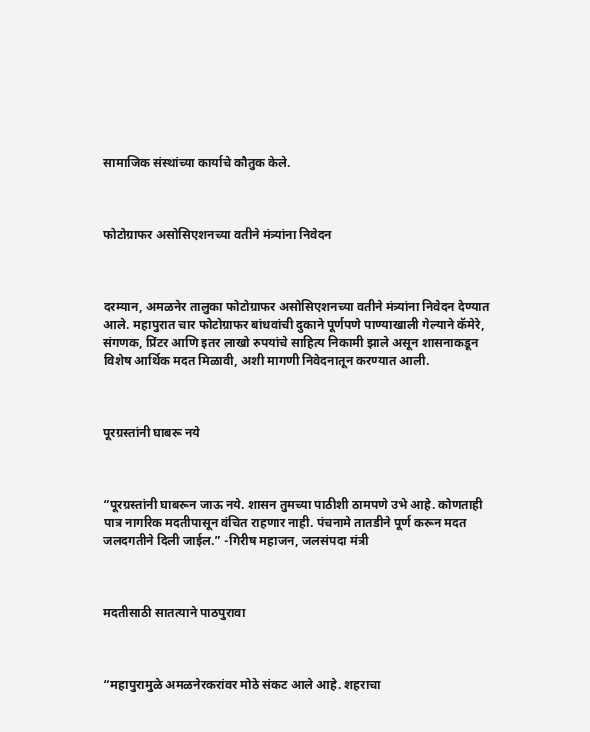सामाजिक संस्थांच्या कार्याचे कौतुक केले.



फोटोग्राफर असोसिएशनच्या वतीने मंत्र्यांना निवेदन



दरम्यान, अमळनेर तालुका फोटोग्राफर असोसिएशनच्या वतीने मंत्र्यांना निवेदन देण्यात आले. महापुरात चार फोटोग्राफर बांधवांची दुकाने पूर्णपणे पाण्याखाली गेल्याने कॅमेरे, संगणक, प्रिंटर आणि इतर लाखो रुपयांचे साहित्य निकामी झाले असून शासनाकडून विशेष आर्थिक मदत मिळावी, अशी मागणी निवेदनातून करण्यात आली.



पूरग्रस्तांनी घाबरू नये



“पूरग्रस्तांनी घाबरून जाऊ नये. शासन तुमच्या पाठीशी ठामपणे उभे आहे. कोणताही पात्र नागरिक मदतीपासून वंचित राहणार नाही. पंचनामे तातडीने पूर्ण करून मदत जलदगतीने दिली जाईल.” -गिरीष महाजन, जलसंपदा मंत्री



मदतीसाठी सातत्याने पाठपुरावा



“महापुरामुळे अमळनेरकरांवर मोठे संकट आले आहे. शहराचा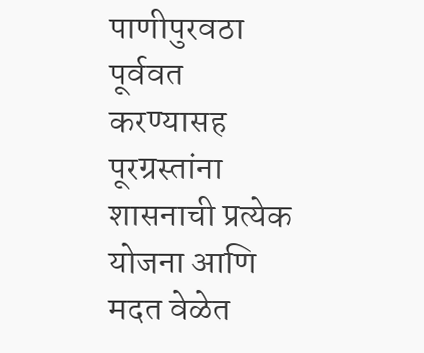पाणीपुरवठा पूर्ववत करण्यासह पूरग्रस्तांना शासनाची प्रत्येक योजना आणि मदत वेळेत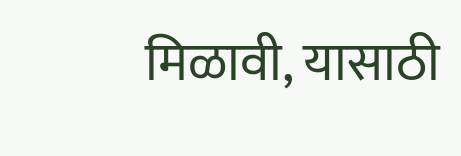मिळावी, यासाठी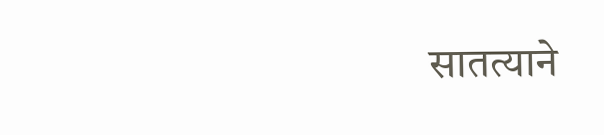सातत्याने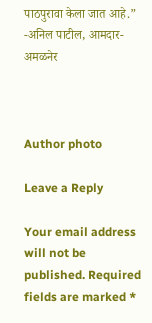पाठपुरावा केला जात आहे.” -अनिल पाटील, आमदार-अमळनेर



Author photo

Leave a Reply

Your email address will not be published. Required fields are marked *